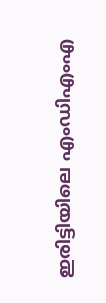ഇരിട്ടിയിലെ എംഡിഎംഎ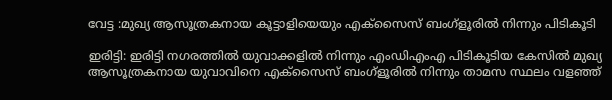വേട്ട :മുഖ്യ ആസൂത്രകനായ കൂട്ടാളിയെയും എക്സൈസ് ബംഗ്ളൂരിൽ നിന്നും പിടികൂടി

ഇരിട്ടി: ഇരിട്ടി നഗരത്തിൽ യുവാക്കളിൽ നിന്നും എംഡിഎംഎ പിടികൂടിയ കേസിൽ മുഖ്യ ആസൂത്രകനായ യുവാവിനെ എക്സൈസ് ബംഗ്ളൂരിൽ നിന്നും താമസ സ്ഥലം വളഞ്ഞ്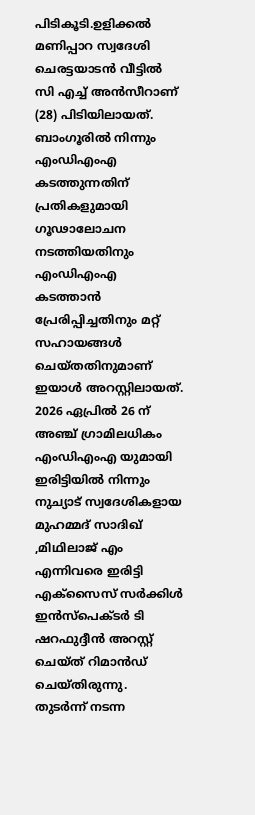പിടികൂടി.ഉളിക്കൽ മണിപ്പാറ സ്വദേശി ചെരട്ടയാടൻ വീട്ടിൽ സി എച്ച് അൻസീറാണ് (28) പിടിയിലായത്.
ബാംഗൂരിൽ നിന്നും എംഡിഎംഎ കടത്തുന്നതിന് പ്രതികളുമായി ഗൂഢാലോചന നടത്തിയതിനും എംഡിഎംഎ കടത്താൻ പ്രേരിപ്പിച്ചതിനും മറ്റ് സഹായങ്ങൾ ചെയ്തതിനുമാണ് ഇയാൾ അറസ്റ്റിലായത്.
2026 ഏപ്രിൽ 26 ന് അഞ്ച് ഗ്രാമിലധികം എംഡിഎംഎ യുമായി ഇരിട്ടിയിൽ നിന്നും നുച്യാട് സ്വദേശികളായ മുഹമ്മദ് സാദിഖ് ,മിഥിലാജ് എം എന്നിവരെ ഇരിട്ടി എക്സൈസ് സർക്കിൾ ഇൻസ്പെക്ടർ ടി ഷറഫുദ്ദീൻ അറസ്റ്റ് ചെയ്ത് റിമാൻഡ് ചെയ്തിരുന്നു.
തുടർന്ന് നടന്ന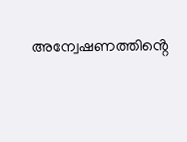അന്വേഷണത്തിൻ്റെ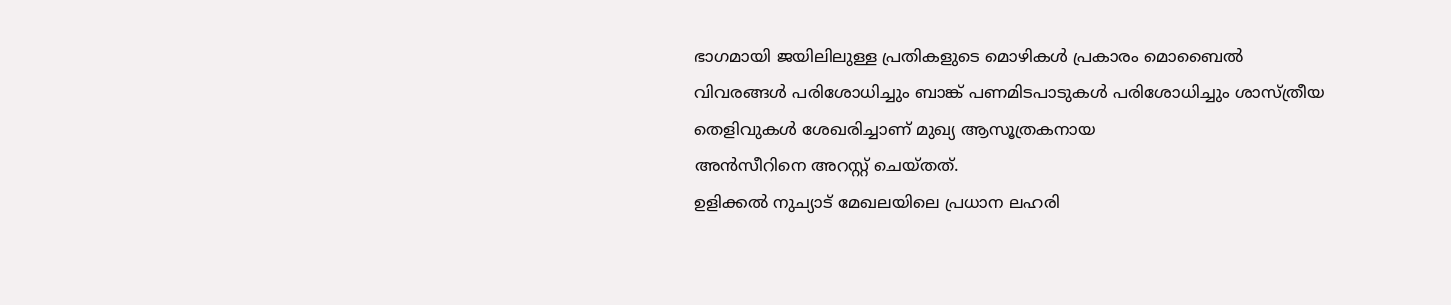ഭാഗമായി ജയിലിലുള്ള പ്രതികളുടെ മൊഴികൾ പ്രകാരം മൊബൈൽ വിവരങ്ങൾ പരിശോധിച്ചും ബാങ്ക് പണമിടപാടുകൾ പരിശോധിച്ചും ശാസ്ത്രീയ തെളിവുകൾ ശേഖരിച്ചാണ് മുഖ്യ ആസൂത്രകനായ
അൻസീറിനെ അറസ്റ്റ് ചെയ്തത്.
ഉളിക്കൽ നുച്യാട് മേഖലയിലെ പ്രധാന ലഹരി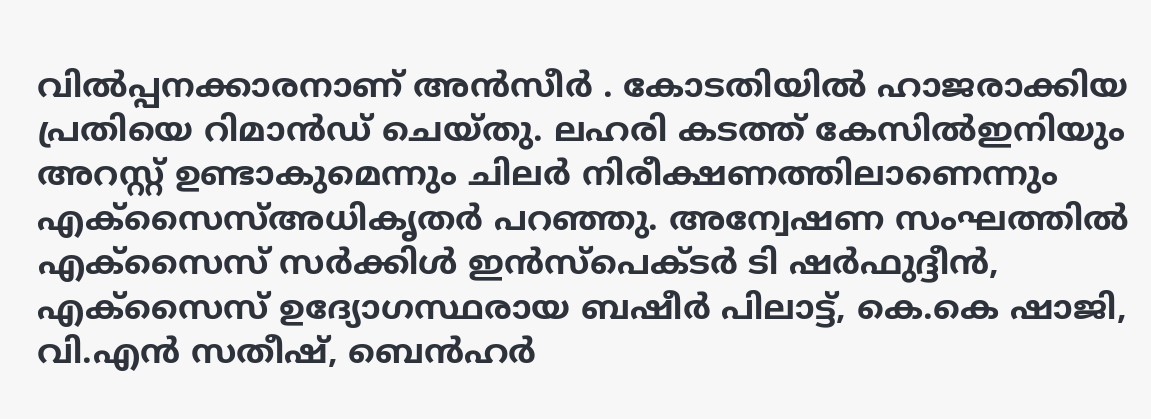വിൽപ്പനക്കാരനാണ് അൻസീർ . കോടതിയിൽ ഹാജരാക്കിയ പ്രതിയെ റിമാൻഡ് ചെയ്തു. ലഹരി കടത്ത് കേസിൽഇനിയും അറസ്റ്റ് ഉണ്ടാകുമെന്നും ചിലർ നിരീക്ഷണത്തിലാണെന്നും എക്സൈസ്അധികൃതർ പറഞ്ഞു. അന്വേഷണ സംഘത്തിൽ എക്സൈസ് സർക്കിൾ ഇൻസ്പെക്ടർ ടി ഷർഫുദ്ദീൻ, എക്സൈസ് ഉദ്യോഗസ്ഥരായ ബഷീർ പിലാട്ട്, കെ.കെ ഷാജി, വി.എൻ സതീഷ്, ബെൻഹർ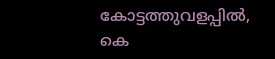കോട്ടത്തുവളപ്പിൽ, കെ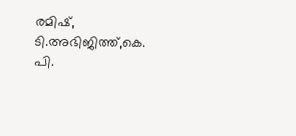രമിഷ്, ടി.അഭിജിത്ത്,കെ. പി.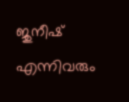ജുനീഷ് എന്നിവരും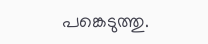പങ്കെടുത്തു.